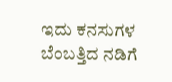ಇದು ಕನಸುಗಳ ಬೆಂಬತ್ತಿದ ನಡಿಗೆ‍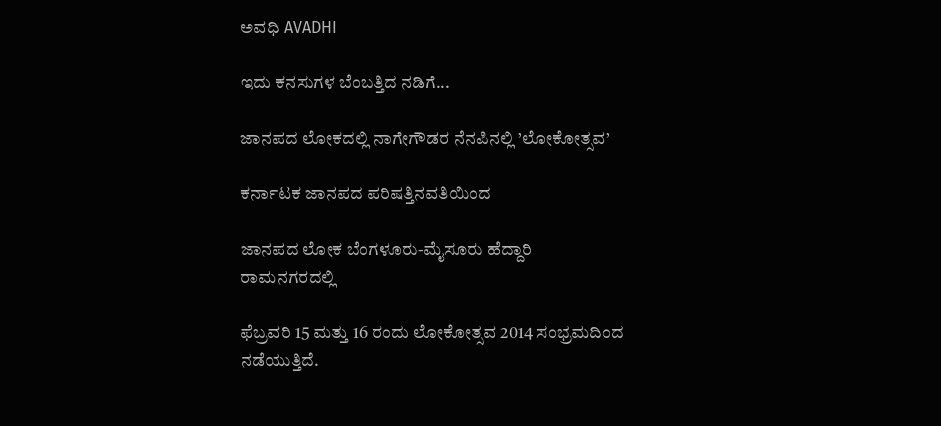ಅವಧಿ AVADHI

ಇದು ಕನಸುಗಳ ಬೆಂಬತ್ತಿದ ನಡಿಗೆ...

ಜಾನಪದ ಲೋಕದಲ್ಲಿ ನಾಗೇಗೌಡರ ನೆನಪಿನಲ್ಲಿ ’ಲೋಕೋತ್ಸವ’

ಕರ್ನಾಟಕ ಜಾನಪದ ಪರಿಷತ್ತಿನವತಿಯಿಂದ

ಜಾನಪದ ಲೋಕ ಬೆಂಗಳೂರು-ಮೈಸೂರು ಹೆದ್ದಾರಿ ರಾಮನಗರದಲ್ಲಿ

ಫೆಬ್ರವರಿ 15 ಮತ್ತು 16 ರಂದು ಲೋಕೋತ್ಸವ 2014 ಸಂಭ್ರಮದಿಂದ ನಡೆಯುತ್ತಿದೆ.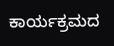ಕಾರ್ಯಕ್ರಮದ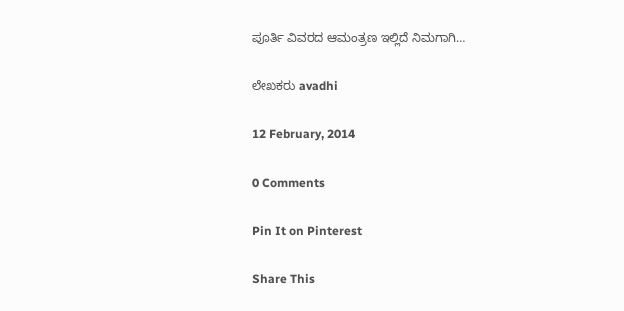ಪೂರ್ತಿ ವಿವರದ ಆಮಂತ್ರಣ ಇಲ್ಲಿದೆ ನಿಮಗಾಗಿ…

ಲೇಖಕರು avadhi

12 February, 2014

0 Comments

Pin It on Pinterest

Share This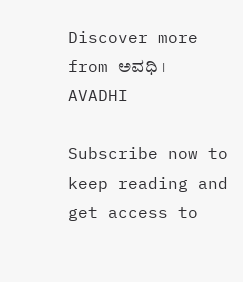Discover more from ಅವಧಿ । AVADHI

Subscribe now to keep reading and get access to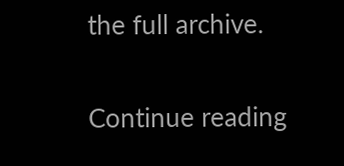the full archive.

Continue reading